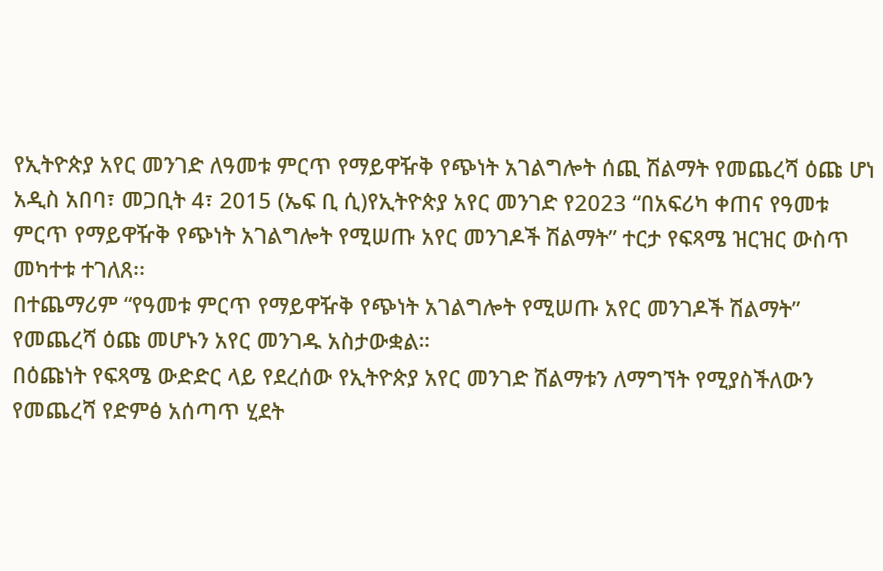የኢትዮጵያ አየር መንገድ ለዓመቱ ምርጥ የማይዋዥቅ የጭነት አገልግሎት ሰጪ ሽልማት የመጨረሻ ዕጩ ሆነ
አዲስ አበባ፣ መጋቢት 4፣ 2015 (ኤፍ ቢ ሲ)የኢትዮጵያ አየር መንገድ የ2023 “በአፍሪካ ቀጠና የዓመቱ ምርጥ የማይዋዥቅ የጭነት አገልግሎት የሚሠጡ አየር መንገዶች ሽልማት” ተርታ የፍጻሜ ዝርዝር ውስጥ መካተቱ ተገለጸ፡፡
በተጨማሪም “የዓመቱ ምርጥ የማይዋዥቅ የጭነት አገልግሎት የሚሠጡ አየር መንገዶች ሽልማት” የመጨረሻ ዕጩ መሆኑን አየር መንገዱ አስታውቋል።
በዕጩነት የፍጻሜ ውድድር ላይ የደረሰው የኢትዮጵያ አየር መንገድ ሽልማቱን ለማግኘት የሚያስችለውን የመጨረሻ የድምፅ አሰጣጥ ሂደት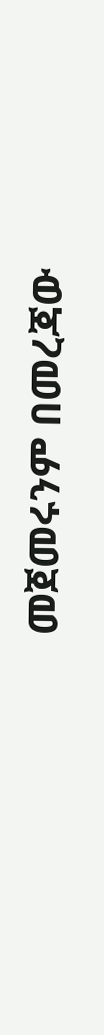መጀመሩንም በመረጃው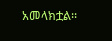አመላክቷል፡፡